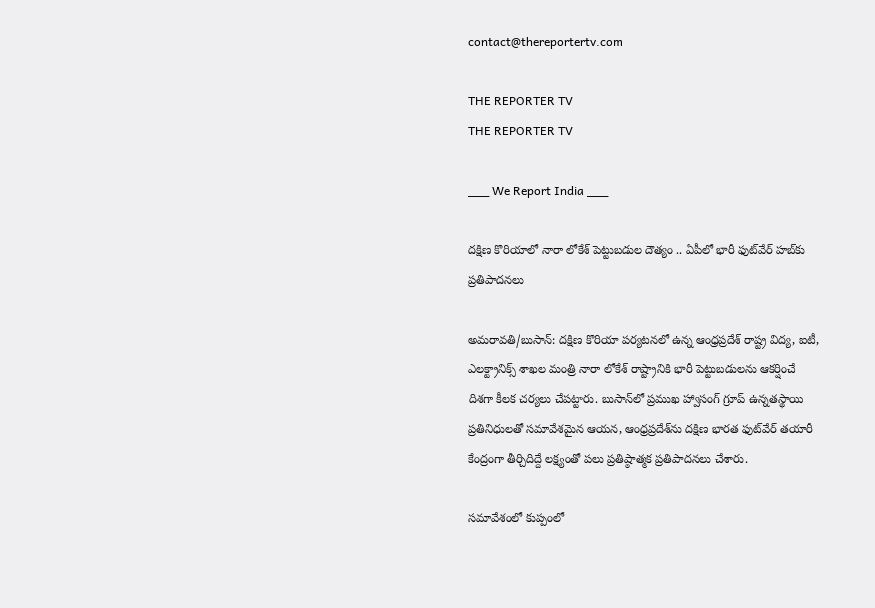contact@thereportertv.com

THE REPORTER TV
THE REPORTER TV

___ We Report India ___

దక్షిణ కొరియాలో నారా లోకేశ్‌ పెట్టుబడుల దౌత్యం .. ఏపీలో భారీ ఫుట్‌వేర్‌ హబ్‌కు ప్రతిపాదనలు

అమరావతి/బుసాన్: దక్షిణ కొరియా పర్యటనలో ఉన్న ఆంధ్రప్రదేశ్‌ రాష్ట్ర విద్య, ఐటీ, ఎలక్ట్రానిక్స్‌ శాఖల మంత్రి నారా లోకేశ్‌ రాష్ట్రానికి భారీ పెట్టుబడులను ఆకర్షించే దిశగా కీలక చర్యలు చేపట్టారు. బుసాన్‌లో ప్రముఖ హ్వాసంగ్‌ గ్రూప్‌ ఉన్నతస్థాయి ప్రతినిధులతో సమావేశమైన ఆయన, ఆంధ్రప్రదేశ్‌ను దక్షిణ భారత ఫుట్‌వేర్‌ తయారీ కేంద్రంగా తీర్చిదిద్దే లక్ష్యంతో పలు ప్రతిష్ఠాత్మక ప్రతిపాదనలు చేశారు.

సమావేశంలో కుప్పంలో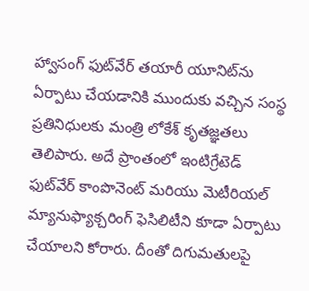హ్వాసంగ్‌ ఫుట్‌వేర్‌ తయారీ యూనిట్‌ను ఏర్పాటు చేయడానికి ముందుకు వచ్చిన సంస్థ ప్రతినిధులకు మంత్రి లోకేశ్‌ కృతజ్ఞతలు తెలిపారు. అదే ప్రాంతంలో ఇంటిగ్రేటెడ్‌ ఫుట్‌వేర్‌ కాంపొనెంట్‌ మరియు మెటీరియల్‌ మ్యానుఫ్యాక్చరింగ్‌ ఫెసిలిటీని కూడా ఏర్పాటు చేయాలని కోరారు. దీంతో దిగుమతులపై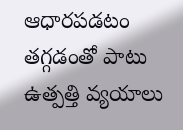ఆధారపడటం తగ్గడంతో పాటు ఉత్పత్తి వ్యయాలు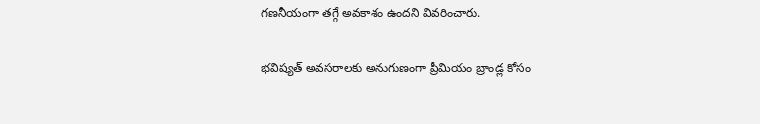గణనీయంగా తగ్గే అవకాశం ఉందని వివరించారు.

భవిష్యత్‌ అవసరాలకు అనుగుణంగా ప్రీమియం బ్రాండ్ల కోసం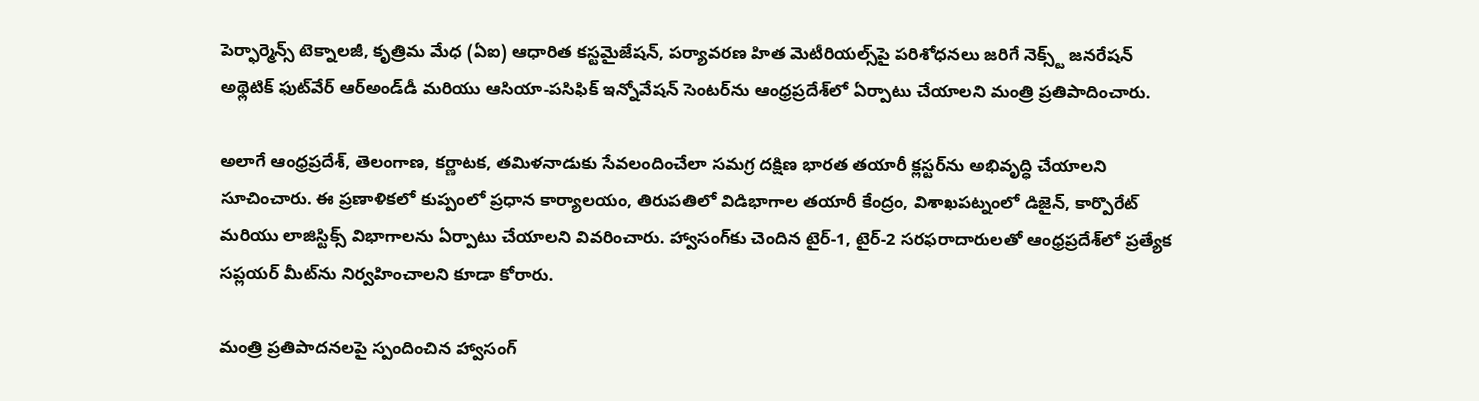పెర్ఫార్మెన్స్‌ టెక్నాలజీ, కృత్రిమ మేధ (ఏఐ) ఆధారిత కస్టమైజేషన్‌, పర్యావరణ హిత మెటీరియల్స్‌పై పరిశోధనలు జరిగే నెక్స్ట్‌ జనరేషన్‌ అథ్లెటిక్‌ ఫుట్‌వేర్‌ ఆర్‌అండ్‌డీ మరియు ఆసియా-పసిఫిక్‌ ఇన్నోవేషన్‌ సెంటర్‌ను ఆంధ్రప్రదేశ్‌లో ఏర్పాటు చేయాలని మంత్రి ప్రతిపాదించారు.

అలాగే ఆంధ్రప్రదేశ్‌, తెలంగాణ, కర్ణాటక, తమిళనాడుకు సేవలందించేలా సమగ్ర దక్షిణ భారత తయారీ క్లస్టర్‌ను అభివృద్ధి చేయాలని సూచించారు. ఈ ప్రణాళికలో కుప్పంలో ప్రధాన కార్యాలయం, తిరుపతిలో విడిభాగాల తయారీ కేంద్రం, విశాఖపట్నంలో డిజైన్‌, కార్పొరేట్‌ మరియు లాజిస్టిక్స్‌ విభాగాలను ఏర్పాటు చేయాలని వివరించారు. హ్వాసంగ్‌కు చెందిన టైర్‌-1, టైర్‌-2 సరఫరాదారులతో ఆంధ్రప్రదేశ్‌లో ప్రత్యేక సప్లయర్‌ మీట్‌ను నిర్వహించాలని కూడా కోరారు.

మంత్రి ప్రతిపాదనలపై స్పందించిన హ్వాసంగ్‌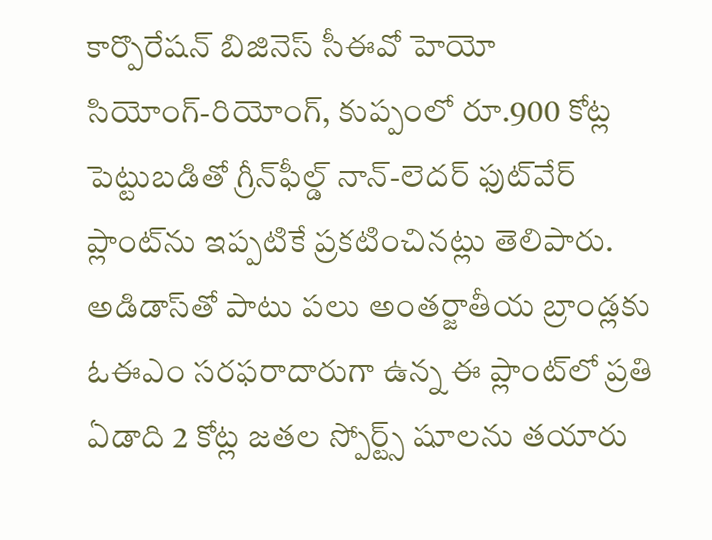కార్పొరేషన్‌ బిజినెస్‌ సీఈవో హెయో సియోంగ్‌-రియోంగ్‌, కుప్పంలో రూ.900 కోట్ల పెట్టుబడితో గ్రీన్‌ఫీల్డ్‌ నాన్‌-లెదర్‌ ఫుట్‌వేర్‌ ప్లాంట్‌ను ఇప్పటికే ప్రకటించినట్లు తెలిపారు. అడిడాస్‌తో పాటు పలు అంతర్జాతీయ బ్రాండ్లకు ఓఈఎం సరఫరాదారుగా ఉన్న ఈ ప్లాంట్‌లో ప్రతి ఏడాది 2 కోట్ల జతల స్పోర్ట్స్‌ షూలను తయారు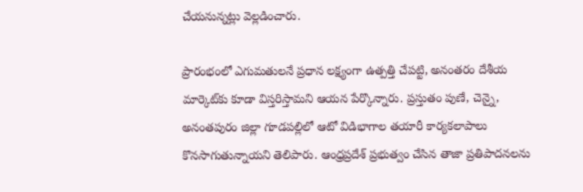చేయనున్నట్లు వెల్లడించారు.

ప్రారంభంలో ఎగుమతులనే ప్రధాన లక్ష్యంగా ఉత్పత్తి చేపట్టి, అనంతరం దేశీయ మార్కెట్‌కు కూడా విస్తరిస్తామని ఆయన పేర్కొన్నారు. ప్రస్తుతం పుణే, చెన్నై, అనంతపురం జిల్లా గూడపల్లిలో ఆటో విడిభాగాల తయారీ కార్యకలాపాలు కొనసాగుతున్నాయని తెలిపారు. ఆంధ్రప్రదేశ్‌ ప్రభుత్వం చేసిన తాజా ప్రతిపాదనలను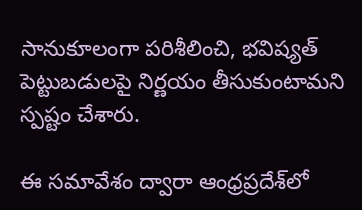సానుకూలంగా పరిశీలించి, భవిష్యత్‌ పెట్టుబడులపై నిర్ణయం తీసుకుంటామని స్పష్టం చేశారు.

ఈ సమావేశం ద్వారా ఆంధ్రప్రదేశ్‌లో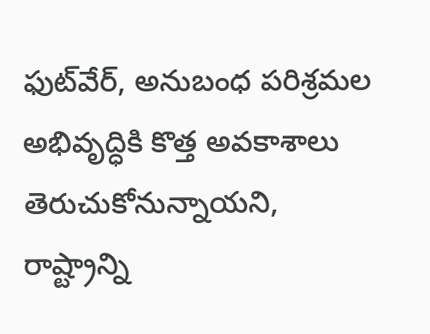ఫుట్‌వేర్‌, అనుబంధ పరిశ్రమల అభివృద్ధికి కొత్త అవకాశాలు తెరుచుకోనున్నాయని, రాష్ట్రాన్ని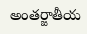అంతర్జాతీయ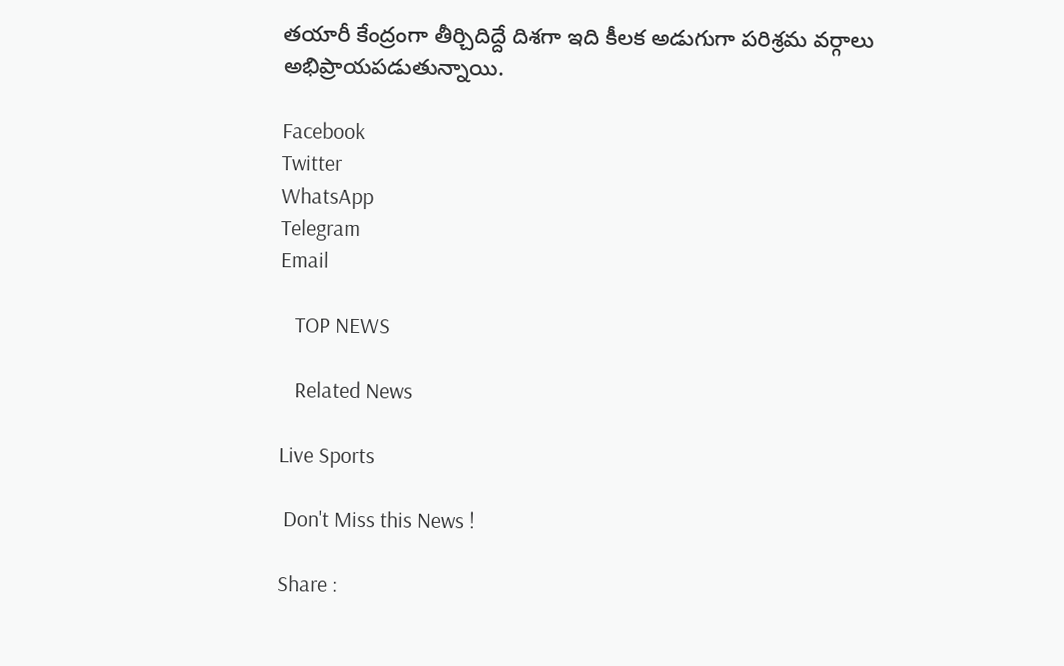తయారీ కేంద్రంగా తీర్చిదిద్దే దిశగా ఇది కీలక అడుగుగా పరిశ్రమ వర్గాలు అభిప్రాయపడుతున్నాయి.

Facebook
Twitter
WhatsApp
Telegram
Email

   TOP NEWS

   Related News

Live Sports

 Don't Miss this News !

Share :